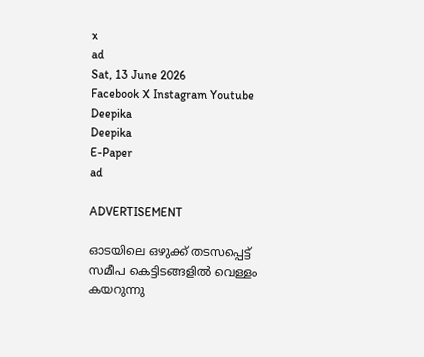x
ad
Sat, 13 June 2026
Facebook X Instagram Youtube
Deepika
Deepika
E-Paper
ad

ADVERTISEMENT

ഓ‌ടയിലെ ഒഴുക്ക് തടസപ്പെട്ട് സമീപ കെട്ടിടങ്ങളിൽ വെള്ളം കയറുന്നു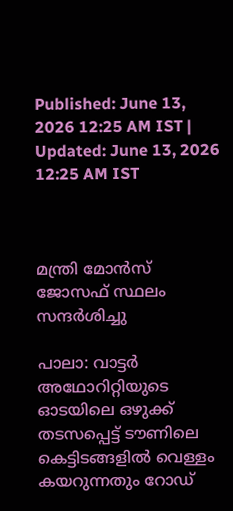Published: June 13, 2026 12:25 AM IST | Updated: June 13, 2026 12:25 AM IST



മന്ത്രി മോൻസ് ജോസഫ് സ്ഥലം സന്ദർശിച്ചു

പാലാ: വാട്ടര്‍ അഥോറിറ്റിയുടെ ഓടയിലെ ഒഴുക്ക് തടസപ്പെട്ട് ടൗണിലെ കെട്ടിടങ്ങളിൽ വെള്ളം കയറുന്നതും റോഡ്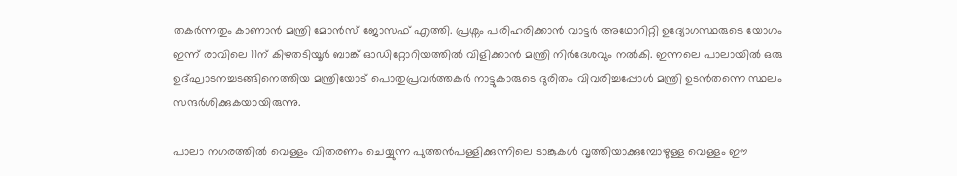തകർ‍ന്നതും കാണാൻ മന്ത്രി മോന്‍സ് ജോസഫ് എത്തി. പ്രശ്നം പരിഹരിക്കാന്‍ വാട്ടര്‍ അഥോറിറ്റി ഉദ്യോഗസ്ഥരുടെ യോഗം ഇന്ന് രാവിലെ 11ന് കിഴതടിയൂര്‍ ബാങ്ക് ഓഡിറ്റോറിയത്തില്‍ വിളിക്കാന്‍ മന്ത്രി നിര്‍ദേശവും നല്‍കി. ഇന്നലെ പാലായിൽ ഒരു ഉദ്ഘാടനച്ചടങ്ങിനെത്തിയ മന്ത്രിയോട് പൊതുപ്രവര്‍ത്തകര്‍ നാട്ടുകാരുടെ ദുരിതം വിവരിച്ചപ്പോൾ മന്ത്രി ഉടൻതന്നെ സ്ഥലം സന്ദര്‍ശിക്കുകയായിരുന്നു.

പാലാ നഗരത്തിൽ വെള്ളം വിതരണം ചെയ്യുന്ന പുത്തന്‍പള്ളിക്കുന്നിലെ ടാങ്കുകള്‍ വൃത്തിയാക്കുമ്പോഴുള്ള വെള്ളം ഈ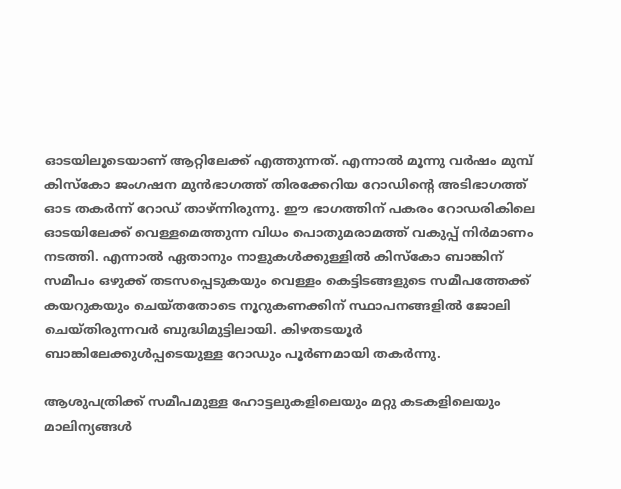ഓടയിലൂടെയാണ് ആറ്റിലേക്ക് എത്തുന്നത്. എന്നാല്‍ മൂന്നു വര്‍ഷം മുമ്പ് കിസ്‌കോ ജംഗഷന മുന്‍ഭാഗത്ത് തിരക്കേറിയ റോഡിന്‍റെ അടിഭാഗത്ത് ഓട തകര്‍ന്ന് റോഡ് താഴ്ന്നിരുന്നു. ഈ ഭാഗത്തിന് പകരം റോഡരികിലെ ഓടയിലേക്ക് വെള്ളമെത്തുന്ന വിധം പൊതുമരാമത്ത് വകുപ്പ് നിര്‍മാണം നടത്തി. എന്നാല്‍ ഏതാനും നാളുകള്‍ക്കുള്ളില്‍ കിസ്‌കോ ബാങ്കിന് സമീപം ഒഴുക്ക് തടസപ്പെടുകയും വെള്ളം കെട്ടിടങ്ങളുടെ സമീപത്തേക്ക് കയറുകയും ചെയ്തതോടെ നൂറുകണക്കിന് സ്ഥാപനങ്ങളില്‍ ജോലി ചെയ്തിരുന്നവര്‍ ബുദ്ധിമുട്ടിലായി. കിഴതടയൂര്‍ ബാങ്കിലേക്കുള്‍പ്പടെയുള്ള റോഡും പൂര്‍ണമായി തകര്‍ന്നു.

ആശുപത്രിക്ക് സമീപമുള്ള ഹോട്ടലുകളിലെയും മറ്റു കടകളിലെയും മാലിന്യങ്ങള്‍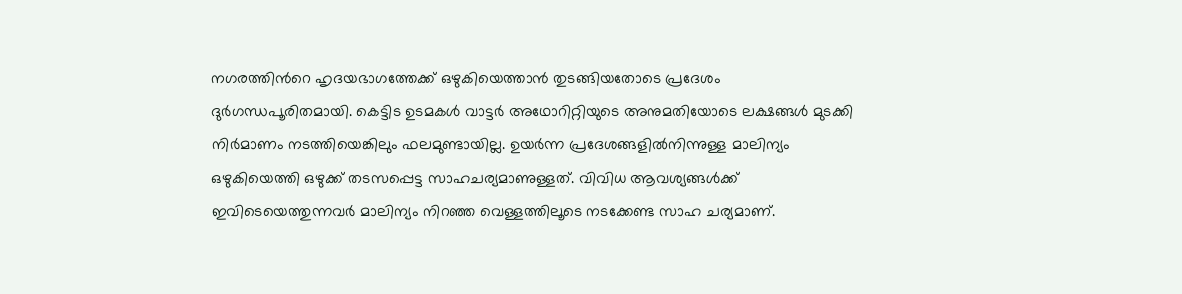നഗരത്തിന്‍റെ ഹൃദയഭാഗത്തേക്ക് ഒഴുകിയെത്താന്‍ തുടങ്ങിയതോടെ പ്രദേശം ദുര്‍ഗന്ധപൂരിതമായി. കെട്ടിട ഉടമകള്‍ വാട്ടര്‍ അഥോറിറ്റിയുടെ അനുമതിയോടെ ലക്ഷങ്ങള്‍ മുടക്കി നിര്‍മാണം നടത്തിയെങ്കിലും ഫലമുണ്ടായില്ല. ഉയര്‍ന്ന പ്രദേശങ്ങളില്‍നിന്നുള്ള മാലിന്യം ഒഴുകിയെത്തി ഒഴുക്ക് തടസപ്പെട്ട സാഹചര്യമാണുള്ളത്. വിവിധ ആവശ്യങ്ങള്‍ക്ക് ഇവിടെയെത്തുന്നവർ മാലിന്യം നിറഞ്ഞ വെള്ളത്തിലൂടെ നടക്കേണ്ട സാഹ ചര്യമാണ്.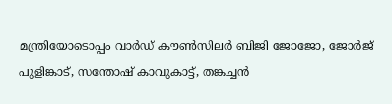മന്ത്രിയോടൊപ്പം വാര്‍ഡ് കൗണ്‍സിലര്‍ ബിജി ജോജോ, ജോര്‍ജ് പുളിങ്കാട്, സന്തോഷ് കാവുകാട്ട്, തങ്കച്ചന്‍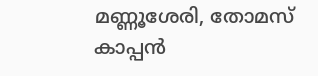മണ്ണൂശേരി, തോമസ് കാപ്പന്‍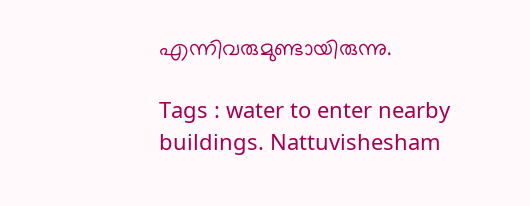എന്നിവരുമുണ്ടായിരുന്നു.

Tags : water to enter nearby buildings. Nattuvishesham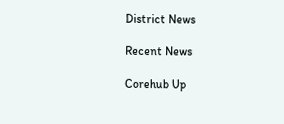District News

Recent News

Corehub Up